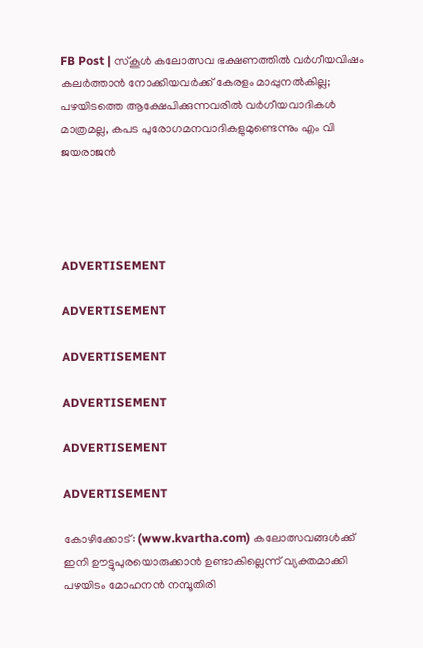FB Post | സ്‌കൂള്‍ കലോത്സവ ഭക്ഷണത്തില്‍ വര്‍ഗീയവിഷം കലര്‍ത്താന്‍ നോക്കിയവര്‍ക്ക് കേരളം മാപ്പുനല്‍കില്ല; പഴയിടത്തെ ആക്ഷേപിക്കുന്നവരില്‍ വര്‍ഗീയവാദികള്‍ മാത്രമല്ല, കപട പുരോഗമനവാദികളുമുണ്ടെന്നും എം വി ജയരാജന്‍




ADVERTISEMENT

ADVERTISEMENT

ADVERTISEMENT

ADVERTISEMENT

ADVERTISEMENT

ADVERTISEMENT

കോഴിക്കോട്: (www.kvartha.com) കലോത്സവങ്ങള്‍ക്ക് ഇനി ഊട്ടുപുരയൊരുക്കാന്‍ ഉണ്ടാകില്ലെന്ന് വ്യക്തമാക്കി പഴയിടം മോഹനന്‍ നമ്പൂതിരി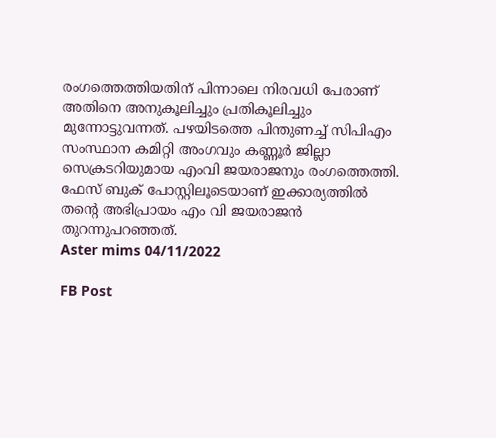രംഗത്തെത്തിയതിന് പിന്നാലെ നിരവധി പേരാണ് അതിനെ അനുകൂലിച്ചും പ്രതികൂലിച്ചും മുന്നോട്ടുവന്നത്. പഴയിടത്തെ പിന്തുണച്ച് സിപിഎം സംസ്ഥാന കമിറ്റി അംഗവും കണ്ണൂര്‍ ജില്ലാ സെക്രടറിയുമായ എംവി ജയരാജനും രംഗത്തെത്തി. ഫേസ് ബുക് പോസ്റ്റിലൂടെയാണ് ഇക്കാര്യത്തില്‍ തന്റെ അഭിപ്രായം എം വി ജയരാജന്‍ തുറന്നുപറഞ്ഞത്.
Aster mims 04/11/2022

FB Post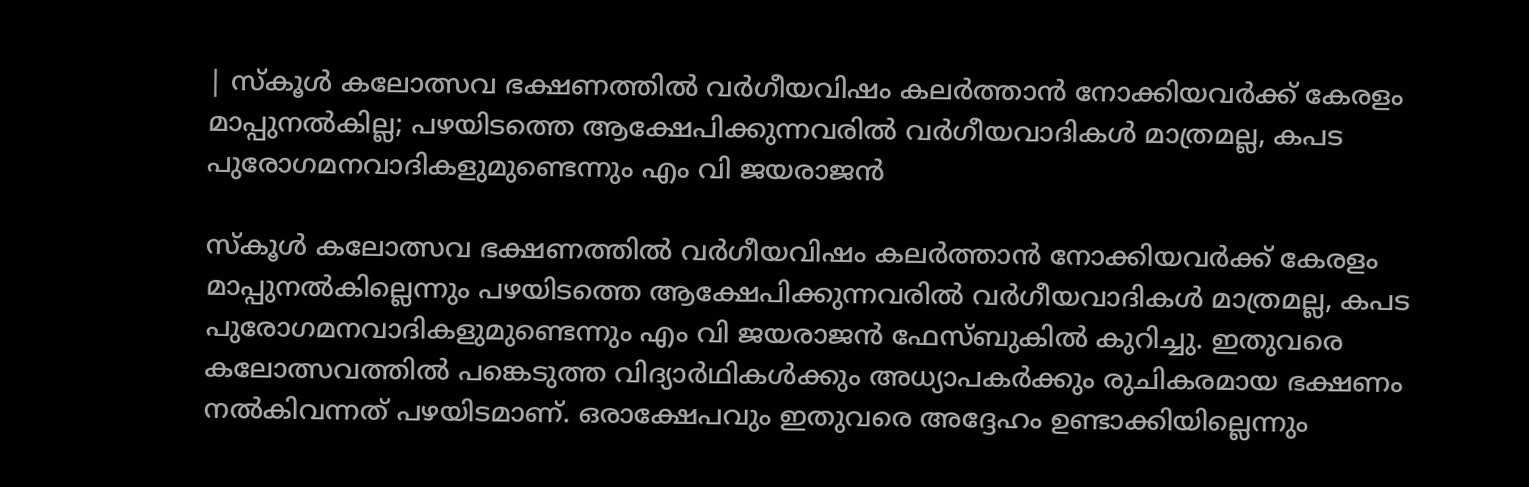| സ്‌കൂള്‍ കലോത്സവ ഭക്ഷണത്തില്‍ വര്‍ഗീയവിഷം കലര്‍ത്താന്‍ നോക്കിയവര്‍ക്ക് കേരളം മാപ്പുനല്‍കില്ല; പഴയിടത്തെ ആക്ഷേപിക്കുന്നവരില്‍ വര്‍ഗീയവാദികള്‍ മാത്രമല്ല, കപട പുരോഗമനവാദികളുമുണ്ടെന്നും എം വി ജയരാജന്‍

സ്‌കൂള്‍ കലോത്സവ ഭക്ഷണത്തില്‍ വര്‍ഗീയവിഷം കലര്‍ത്താന്‍ നോക്കിയവര്‍ക്ക് കേരളം മാപ്പുനല്‍കില്ലെന്നും പഴയിടത്തെ ആക്ഷേപിക്കുന്നവരില്‍ വര്‍ഗീയവാദികള്‍ മാത്രമല്ല, കപട പുരോഗമനവാദികളുമുണ്ടെന്നും എം വി ജയരാജന്‍ ഫേസ്ബുകില്‍ കുറിച്ചു. ഇതുവരെ കലോത്സവത്തില്‍ പങ്കെടുത്ത വിദ്യാര്‍ഥികള്‍ക്കും അധ്യാപകര്‍ക്കും രുചികരമായ ഭക്ഷണം നല്‍കിവന്നത് പഴയിടമാണ്. ഒരാക്ഷേപവും ഇതുവരെ അദ്ദേഹം ഉണ്ടാക്കിയില്ലെന്നും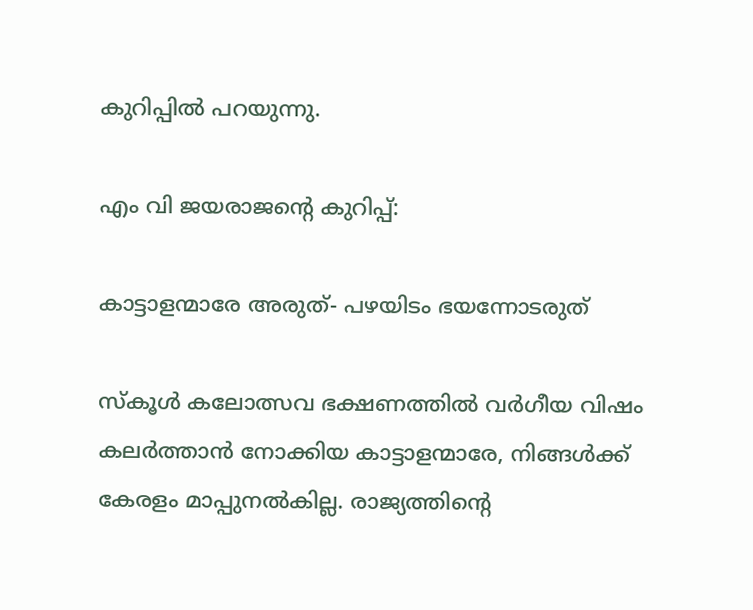കുറിപ്പില്‍ പറയുന്നു.

എം വി ജയരാജന്റെ കുറിപ്പ്:

കാട്ടാളന്മാരേ അരുത്- പഴയിടം ഭയന്നോടരുത്

സ്‌കൂള്‍ കലോത്സവ ഭക്ഷണത്തില്‍ വര്‍ഗീയ വിഷം കലര്‍ത്താന്‍ നോക്കിയ കാട്ടാളന്മാരേ, നിങ്ങള്‍ക്ക് കേരളം മാപ്പുനല്‍കില്ല. രാജ്യത്തിന്റെ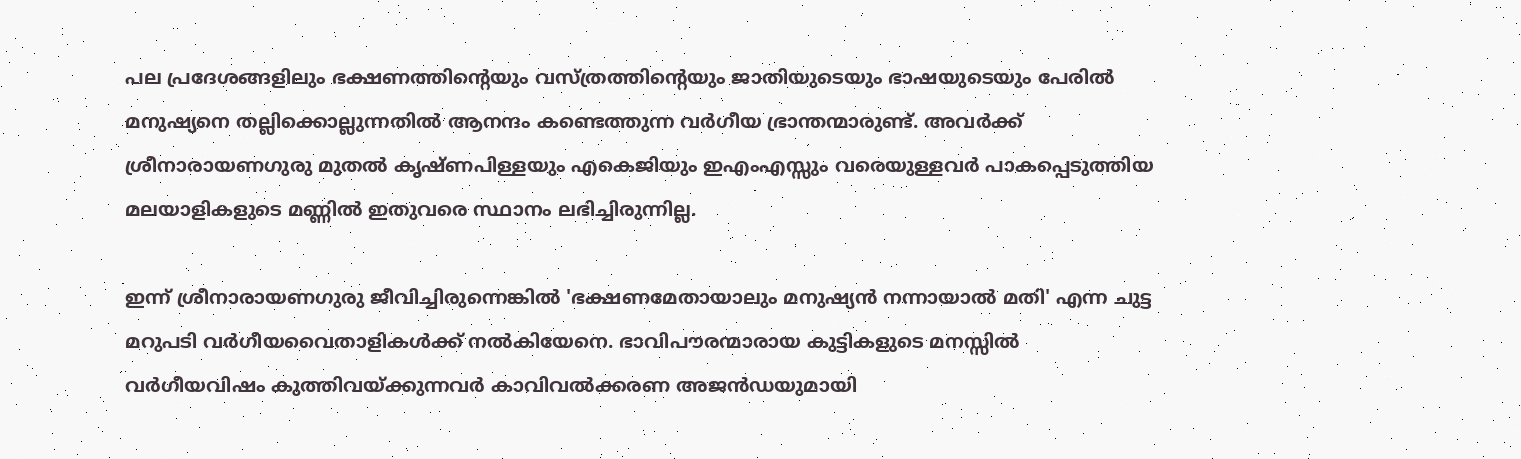പല പ്രദേശങ്ങളിലും ഭക്ഷണത്തിന്റെയും വസ്ത്രത്തിന്റെയും ജാതിയുടെയും ഭാഷയുടെയും പേരില്‍ മനുഷ്യനെ തല്ലിക്കൊല്ലുന്നതില്‍ ആനന്ദം കണ്ടെത്തുന്ന വര്‍ഗീയ ഭ്രാന്തന്മാരുണ്ട്. അവര്‍ക്ക് ശ്രീനാരായണഗുരു മുതല്‍ കൃഷ്ണപിള്ളയും എകെജിയും ഇഎംഎസ്സും വരെയുള്ളവര്‍ പാകപ്പെടുത്തിയ മലയാളികളുടെ മണ്ണില്‍ ഇതുവരെ സ്ഥാനം ലഭിച്ചിരുന്നില്ല.

ഇന്ന് ശ്രീനാരായണഗുരു ജീവിച്ചിരുന്നെങ്കില്‍ 'ഭക്ഷണമേതായാലും മനുഷ്യന്‍ നന്നായാല്‍ മതി' എന്ന ചുട്ട മറുപടി വര്‍ഗീയവൈതാളികള്‍ക്ക് നല്‍കിയേനെ. ഭാവിപൗരന്മാരായ കുട്ടികളുടെ മനസ്സില്‍ വര്‍ഗീയവിഷം കുത്തിവയ്ക്കുന്നവര്‍ കാവിവല്‍ക്കരണ അജന്‍ഡയുമായി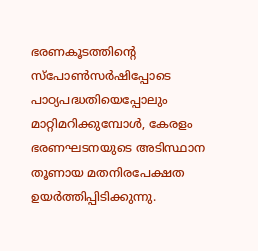ഭരണകൂടത്തിന്റെ സ്പോണ്‍സര്‍ഷിപ്പോടെ പാഠ്യപദ്ധതിയെപ്പോലും മാറ്റിമറിക്കുമ്പോള്‍, കേരളം ഭരണഘടനയുടെ അടിസ്ഥാന തൂണായ മതനിരപേക്ഷത ഉയര്‍ത്തിപ്പിടിക്കുന്നു.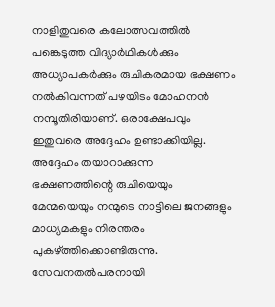നാളിതുവരെ കലോത്സവത്തില്‍ പങ്കെടുത്ത വിദ്യാര്‍ഥികള്‍ക്കും അധ്യാപകര്‍ക്കും രുചികരമായ ഭക്ഷണം നല്‍കിവന്നത് പഴയിടം മോഹനന്‍ നമ്പൂതിരിയാണ്. ഒരാക്ഷേപവും ഇതുവരെ അദ്ദേഹം ഉണ്ടാക്കിയില്ല. അദ്ദേഹം തയാറാക്കുന്ന ഭക്ഷണത്തിന്റെ രുചിയെയും മേന്മയെയും നന്മുടെ നാട്ടിലെ ജനങ്ങളും മാധ്യമകളും നിരന്തരം പുകഴ്ത്തിക്കൊണ്ടിരുന്നു. സേവനതല്‍പരനായി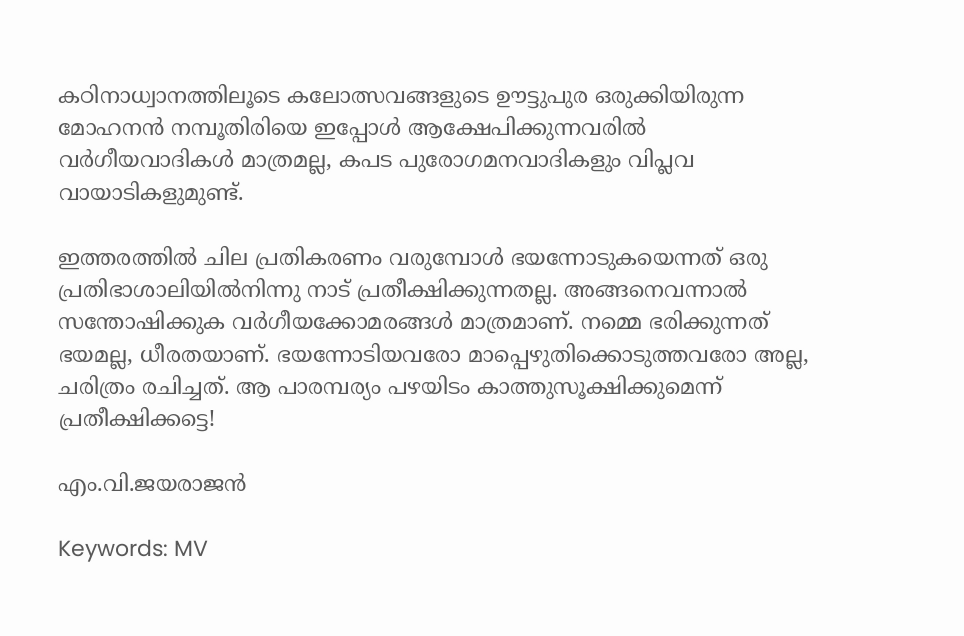കഠിനാധ്വാനത്തിലൂടെ കലോത്സവങ്ങളുടെ ഊട്ടുപുര ഒരുക്കിയിരുന്ന മോഹനന്‍ നമ്പൂതിരിയെ ഇപ്പോള്‍ ആക്ഷേപിക്കുന്നവരില്‍ വര്‍ഗീയവാദികള്‍ മാത്രമല്ല, കപട പുരോഗമനവാദികളും വിപ്ലവ വായാടികളുമുണ്ട്.

ഇത്തരത്തില്‍ ചില പ്രതികരണം വരുമ്പോള്‍ ഭയന്നോടുകയെന്നത് ഒരു പ്രതിഭാശാലിയില്‍നിന്നു നാട് പ്രതീക്ഷിക്കുന്നതല്ല. അങ്ങനെവന്നാല്‍ സന്തോഷിക്കുക വര്‍ഗീയക്കോമരങ്ങള്‍ മാത്രമാണ്. നമ്മെ ഭരിക്കുന്നത് ഭയമല്ല, ധീരതയാണ്. ഭയന്നോടിയവരോ മാപ്പെഴുതിക്കൊടുത്തവരോ അല്ല, ചരിത്രം രചിച്ചത്. ആ പാരമ്പര്യം പഴയിടം കാത്തുസൂക്ഷിക്കുമെന്ന് പ്രതീക്ഷിക്കട്ടെ!

എം.വി.ജയരാജന്‍

Keywords: MV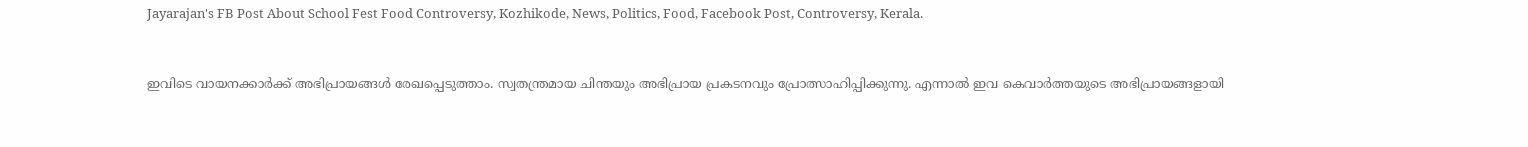Jayarajan's FB Post About School Fest Food Controversy, Kozhikode, News, Politics, Food, Facebook Post, Controversy, Kerala.


ഇവിടെ വായനക്കാർക്ക് അഭിപ്രായങ്ങൾ രേഖപ്പെടുത്താം. സ്വതന്ത്രമായ ചിന്തയും അഭിപ്രായ പ്രകടനവും പ്രോത്സാഹിപ്പിക്കുന്നു. എന്നാൽ ഇവ കെവാർത്തയുടെ അഭിപ്രായങ്ങളായി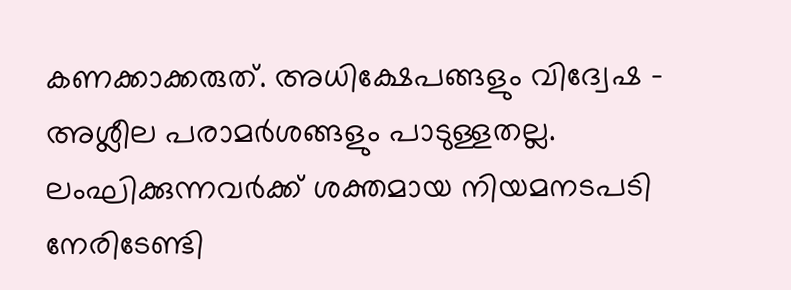കണക്കാക്കരുത്. അധിക്ഷേപങ്ങളും വിദ്വേഷ - അശ്ലീല പരാമർശങ്ങളും പാടുള്ളതല്ല. ലംഘിക്കുന്നവർക്ക് ശക്തമായ നിയമനടപടി നേരിടേണ്ടി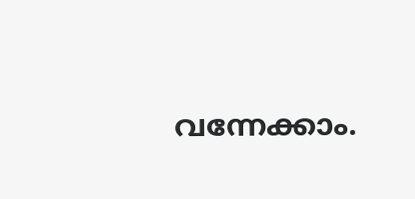വന്നേക്കാം.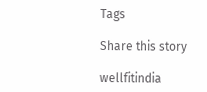Tags

Share this story

wellfitindia